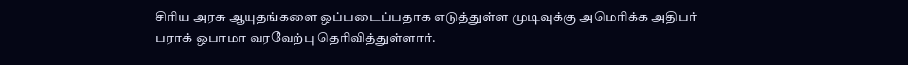சிரிய அரசு ஆயுதங்களை ஒப்படைப்பதாக எடுத்துள்ள முடிவுக்கு அமெரிக்க அதிபர் பராக் ஒபாமா வரவேற்பு தெரிவித்துள்ளார்.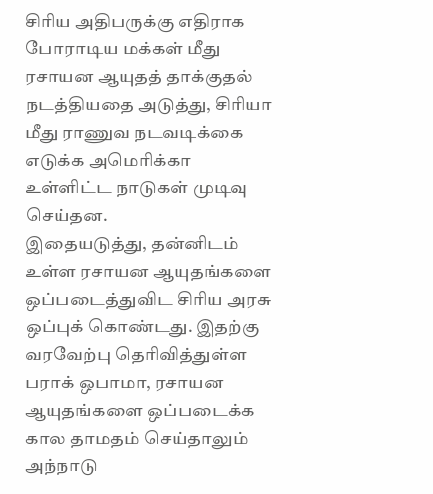சிரிய அதிபருக்கு எதிராக போராடிய மக்கள் மீது ரசாயன ஆயுதத் தாக்குதல் நடத்தியதை அடுத்து, சிரியா மீது ராணுவ நடவடிக்கை எடுக்க அமெரிக்கா உள்ளிட்ட நாடுகள் முடிவு செய்தன.
இதையடுத்து, தன்னிடம் உள்ள ரசாயன ஆயுதங்களை ஒப்படைத்துவிட சிரிய அரசு ஒப்புக் கொண்டது. இதற்கு வரவேற்பு தெரிவித்துள்ள பராக் ஒபாமா, ரசாயன ஆயுதங்களை ஒப்படைக்க கால தாமதம் செய்தாலும் அந்நாடு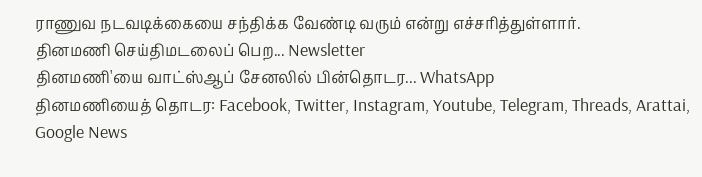ராணுவ நடவடிக்கையை சந்திக்க வேண்டி வரும் என்று எச்சரித்துள்ளார்.
தினமணி செய்திமடலைப் பெற... Newsletter
தினமணி'யை வாட்ஸ்ஆப் சேனலில் பின்தொடர... WhatsApp
தினமணியைத் தொடர: Facebook, Twitter, Instagram, Youtube, Telegram, Threads, Arattai, Google News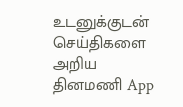உடனுக்குடன் செய்திகளை அறிய தினமணி App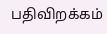பதிவிறக்கம்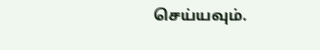செய்யவும்.